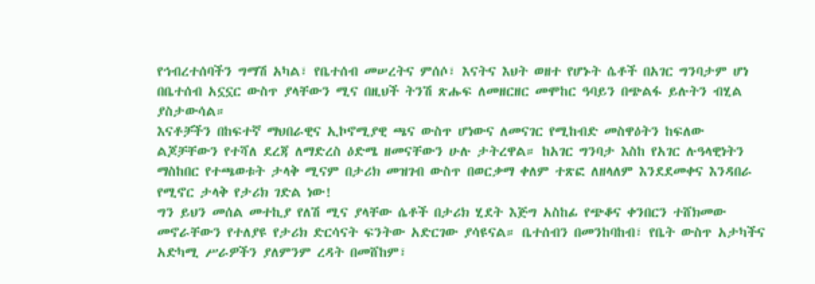የኅብረተሰባችን ግማሽ አካል፣ የቤተሰብ መሠረትና ምሰሶ፣ እናትና እህት ወዘተ የሆኑት ሴቶች በአገር ግንባታም ሆነ በቤተሰብ አኗኗር ውስጥ ያላቸውን ሚና በዚህች ትንሽ ጽሑፍ ለመዘርዘር መሞከር ዓባይን በጭልፋ ይሉትን ብሂል ያስታውሳል።
እናቶቻችን በከፍተኛ ማህበራዊና ኢኮኖሚያዊ ጫና ውስጥ ሆነውና ለመናገር የሚከብድ መስዋዕትን ከፍለው ልጆቻቸውን የተሻለ ደረጃ ለማድረስ ዕድሜ ዘመናቸውን ሁሉ ታትረዋል። ከአገር ግንባታ እስከ የአገር ሉዓላዊነትን ማስከበር የተጫወቱት ታላቅ ሚናም በታሪክ መዝገብ ውስጥ በወርቃማ ቀለም ተጽፎ ለዘላለም እንደደመቀና እንዳበራ የሚኖር ታላቅ የታሪክ ገድል ነው!
ግን ይህን መሰል መተኪያ የለሽ ሚና ያላቸው ሴቶች በታሪክ ሂደት እጅግ አስከፊ የጭቆና ቀንበርን ተሸክመው መኖራቸውን የተለያዩ የታሪክ ድርሳናት ፍንትው አድርገው ያሳዩናል። ቤተሰብን በመንከባከብ፣ የቤት ውስጥ አታካችና አድካሚ ሥራዎችን ያለምንም ረዳት በመሸከም፣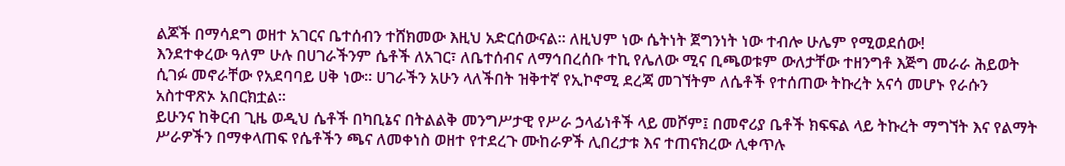ልጆች በማሳደግ ወዘተ አገርና ቤተሰብን ተሸክመው እዚህ አድርሰውናል። ለዚህም ነው ሴትነት ጀግንነት ነው ተብሎ ሁሌም የሚወደሰው!
እንደተቀረው ዓለም ሁሉ በሀገራችንም ሴቶች ለአገር፣ ለቤተሰብና ለማኅበረሰቡ ተኪ የሌለው ሚና ቢጫወቱም ውለታቸው ተዘንግቶ እጅግ መራራ ሕይወት ሲገፉ መኖራቸው የአደባባይ ሀቅ ነው። ሀገራችን አሁን ላለችበት ዝቅተኛ የኢኮኖሚ ደረጃ መገኘትም ለሴቶች የተሰጠው ትኩረት አናሳ መሆኑ የራሱን አስተዋጽኦ አበርክቷል።
ይሁንና ከቅርብ ጊዜ ወዲህ ሴቶች በካቢኔና በትልልቅ መንግሥታዊ የሥራ ኃላፊነቶች ላይ መሾም፤ በመኖሪያ ቤቶች ክፍፍል ላይ ትኩረት ማግኘት እና የልማት ሥራዎችን በማቀላጠፍ የሴቶችን ጫና ለመቀነስ ወዘተ የተደረጉ ሙከራዎች ሊበረታቱ እና ተጠናክረው ሊቀጥሉ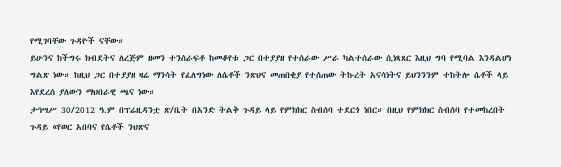የሚገባቸው ጉዳዮች ናቸው።
ይሁንና ከችግሩ ክብደትና ለረጅም ዘመን ተንሰራፍቶ ከመቆየቱ ጋር በተያያዘ የተሰራው ሥራ ካልተሰራው ሲነጻጸር እዚህ ግባ የሚባል እንዳልሆነ ግልጽ ነው። ከዚህ ጋር በተያያዘ ዛሬ ማንሳት የፈለግነው ለሴቶች ንጽህና መጠበቂያ የተሰጠው ትኩረት አናሳነትና ይህንንንም ተከትሎ ሴቶች ላይ እየደረሰ ያለውን ማህበራዊ ጫና ነው።
ታኅሣሥ 30/2012 ዓ.ም በፕሬዚዳንቷ ጽ/ቤት በአንድ ትልቅ ጉዳይ ላይ የምክክር ስብሰባ ተደርጎ ነበር። በዚህ የምክክር ስብሰባ የተመከረበት ጉዳይ «የወር አበባና የሴቶች ንህጽና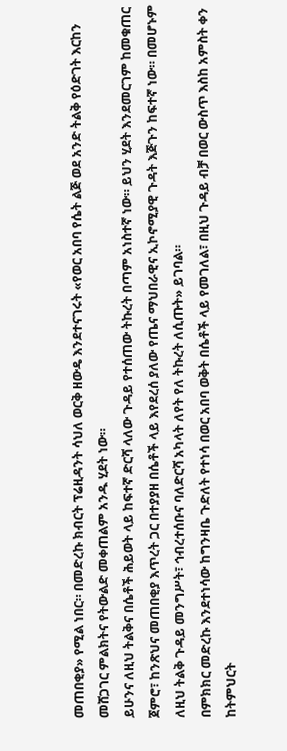መጠበቂያ» የሚል ነበር። በመድረኩ ክብርት ፕሬዚዳንት ሳህለ ወርቅ ዘውዴ እንደተናገሩት «የወር አበባ የሴት ልጅ ወደ አንድ ትልቅ የዕድገት እርከን መሸጋገር ምልክትና የትውልድ መቀጠልም አንዱ ሂደት ነው።
ይሁንና ለዚህ ትልቅና በሴቶች ሕይወት ላይ ከፍተኛ ድርሻ ላለው ጉዳይ የተሰጠው ትኩረት በጣም አነስተኛ ነው። ይህን ሂደት እንደመርገም ከመቁጠር ጀምሮ፣ ከንጽህና መጠበቂያ እጥረት ጋር በተያያዘ በሴቶች ላይ እየደረሰ ያለው የጤና ማህበራዊና ኢኮኖሚያዊ ጉዳት እጅጉን ከፍተኛ ነው። በመሆኑም ለዚህ ትልቅ ጉዳይ መንግሥት፣ ኅብረተሰቡና ባለድርሻ አካላት ለየት የለ ትኩረት ለሲጡት» ይገባል።
በምክክር መድረኩ እንደተነሳው ከግንዛቤ ጉድለት የተነሳ በወር አበባ ወቅት በሴቶች ላይ የመገለል፣ በዚህ ጉዳይ ብቻ በወር ውስጥ እስከ አምስት ቀን ከትምህርት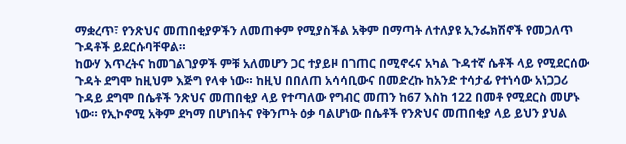ማቋረጥ፣ የንጽህና መጠበቂያዎችን ለመጠቀም የሚያስችል አቅም በማጣት ለተለያዩ ኢንፌክሽኖች የመጋለጥ ጉዳቶች ይደርሱባቸዋል።
ከውሃ እጥረትና ከመገልገያዎች ምቹ አለመሆን ጋር ተያይዞ በገጠር በሚኖሩና አካል ጉዳተኛ ሴቶች ላይ የሚደርሰው ጉዳት ደግሞ ከዚህም እጅግ የላቀ ነው። ከዚህ በበለጠ አሳሳቢውና በመድረኩ ከአንድ ተሳታፊ የተነሳው አነጋጋሪ ጉዳይ ደግሞ በሴቶች ንጽህና መጠበቂያ ላይ የተጣለው የግብር መጠን ከ67 እስከ 122 በመቶ የሚደርስ መሆኑ ነው። የኢኮኖሚ አቅም ደካማ በሆነበትና የቅንጦት ዕቃ ባልሆነው በሴቶች የንጽህና መጠበቂያ ላይ ይህን ያህል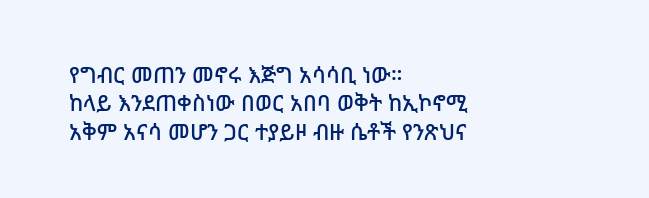የግብር መጠን መኖሩ እጅግ አሳሳቢ ነው።
ከላይ እንደጠቀስነው በወር አበባ ወቅት ከኢኮኖሚ አቅም አናሳ መሆን ጋር ተያይዞ ብዙ ሴቶች የንጽህና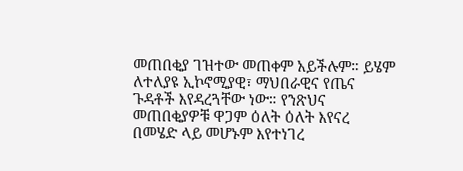መጠበቂያ ገዝተው መጠቀም አይችሉም። ይሄም ለተለያዩ ኢኮኖሚያዊ፣ ማህበራዊና የጤና ጉዳቶች እየዳረጓቸው ነው። የንጽህና መጠበቂያዎቹ ዋጋም ዕለት ዕለት እየናረ በመሄድ ላይ መሆኑም እየተነገረ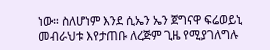ነው። ስለሆነም እንደ ሲኤን ኤን ጀግናዋ ፍሬወይኒ መብራህቱ እየታጠቡ ለረጅም ጊዜ የሚያገለግሉ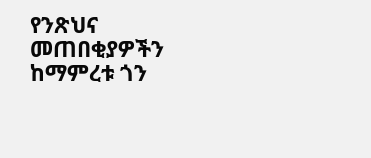የንጽህና መጠበቂያዎችን ከማምረቱ ጎን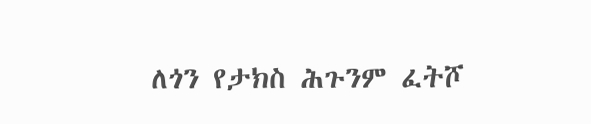ለጎን የታክስ ሕጉንም ፈትሾ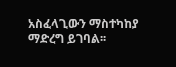አስፈላጊውን ማስተካከያ ማድረግ ይገባል፡፡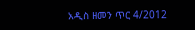አዲስ ዘመን ጥር 4/2012